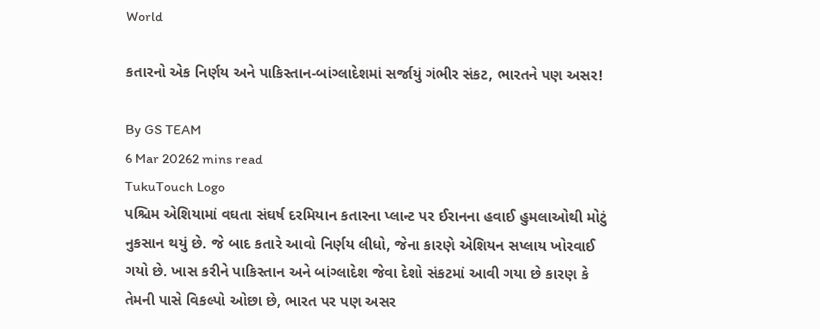World

કતારનો એક નિર્ણય અને પાકિસ્તાન-બાંગ્લાદેશમાં સર્જાયું ગંભીર સંકટ, ભારતને પણ અસર!

By GS TEAM
6 Mar 20262 mins read
TukuTouch Logo
પશ્ચિમ એશિયામાં વઘતા સંઘર્ષ દરમિયાન કતારના પ્લાન્ટ પર ઈરાનના હવાઈ હુમલાઓથી મોટું નુકસાન થયું છે. જે બાદ કતારે આવો નિર્ણય લીધો, જેના કારણે એશિયન સપ્લાય ખોરવાઈ ગયો છે. ખાસ કરીને પાકિસ્તાન અને બાંગ્લાદેશ જેવા દેશો સંકટમાં આવી ગયા છે કારણ કે તેમની પાસે વિકલ્પો ઓછા છે, ભારત પર પણ અસર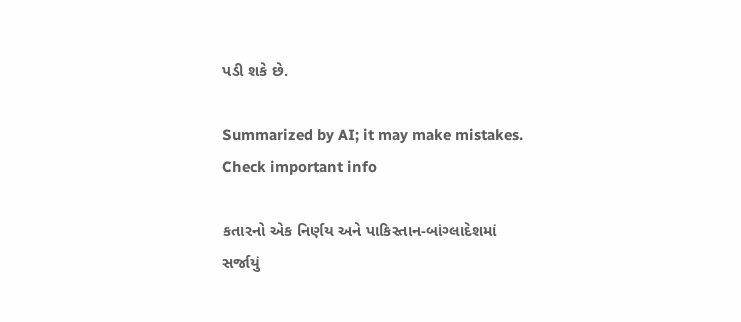પડી શકે છે.

Summarized by AI; it may make mistakes. Check important info

કતારનો એક નિર્ણય અને પાકિસ્તાન-બાંગ્લાદેશમાં સર્જાયું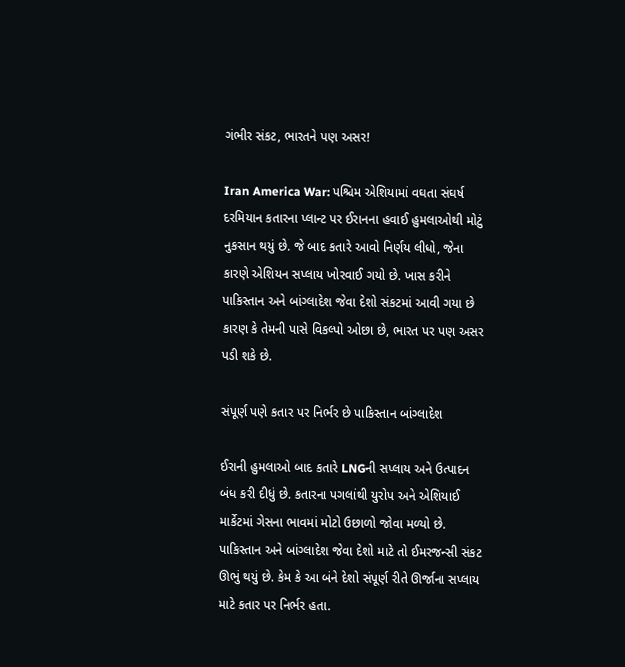ગંભીર સંકટ, ભારતને પણ અસર!

Iran America War: પશ્ચિમ એશિયામાં વઘતા સંઘર્ષ દરમિયાન કતારના પ્લાન્ટ પર ઈરાનના હવાઈ હુમલાઓથી મોટું નુકસાન થયું છે. જે બાદ કતારે આવો નિર્ણય લીધો, જેના કારણે એશિયન સપ્લાય ખોરવાઈ ગયો છે. ખાસ કરીને પાકિસ્તાન અને બાંગ્લાદેશ જેવા દેશો સંકટમાં આવી ગયા છે કારણ કે તેમની પાસે વિકલ્પો ઓછા છે, ભારત પર પણ અસર પડી શકે છે.

સંપૂર્ણ પણે કતાર પર નિર્ભર છે પાકિસ્તાન બાંગ્લાદેશ

ઈરાની હુમલાઓ બાદ કતારે LNGની સપ્લાય અને ઉત્પાદન બંધ કરી દીધું છે. કતારના પગલાંથી યુરોપ અને એશિયાઈ માર્કેટમાં ગેસના ભાવમાં મોટો ઉછાળો જોવા મળ્યો છે. પાકિસ્તાન અને બાંગ્લાદેશ જેવા દેશો માટે તો ઈમરજન્સી સંકટ ઊભું થયું છે. કેમ કે આ બંને દેશો સંપૂર્ણ રીતે ઊર્જાના સપ્લાય માટે કતાર પર નિર્ભર હતા.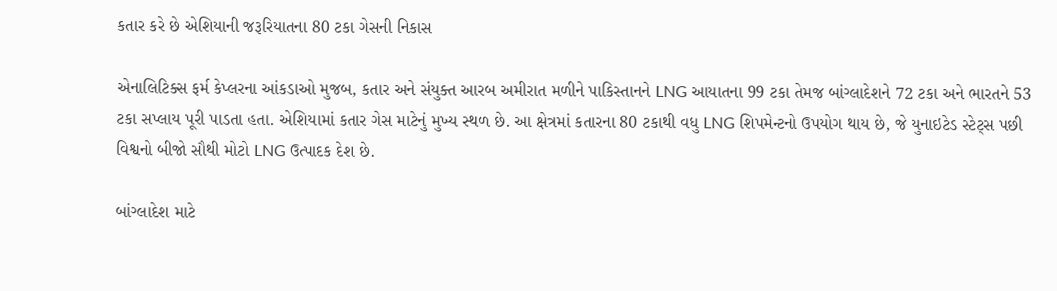કતાર કરે છે એશિયાની જરૂરિયાતના 80 ટકા ગેસની નિકાસ

એનાલિટિક્સ ફર્મ કેપ્લરના આંકડાઓ મુજબ, કતાર અને સંયુક્ત આરબ અમીરાત મળીને પાકિસ્તાનને LNG આયાતના 99 ટકા તેમજ બાંગ્લાદેશને 72 ટકા અને ભારતને 53 ટકા સપ્લાય પૂરી પાડતા હતા. એશિયામાં કતાર ગેસ માટેનું મુખ્ય સ્થળ છે. આ ક્ષેત્રમાં કતારના 80 ટકાથી વધુ LNG શિપમેન્ટનો ઉપયોગ થાય છે, જે યુનાઇટેડ સ્ટેટ્સ પછી વિશ્વનો બીજો સૌથી મોટો LNG ઉત્પાદક દેશ છે.

બાંગ્લાદેશ માટે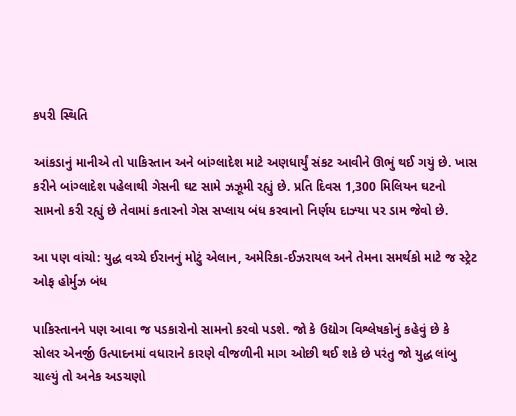કપરી સ્થિતિ

આંકડાનું માનીએ તો પાકિસ્તાન અને બાંગ્લાદેશ માટે અણધાર્યું સંકટ આવીને ઊભું થઈ ગયું છે. ખાસ કરીને બાંગ્લાદેશ પહેલાથી ગેસની ઘટ સામે ઝઝૂમી રહ્યું છે. પ્રતિ દિવસ 1,300 મિલિયન ઘટનો સામનો કરી રહ્યું છે તેવામાં કતારનો ગેસ સપ્લાય બંધ કરવાનો નિર્ણય દાઝ્યા પર ડામ જેવો છે.

આ પણ વાંચો: યુદ્ધ વચ્ચે ઈરાનનું મોટું એલાન, અમેરિકા-ઈઝરાયલ અને તેમના સમર્થકો માટે જ સ્ટ્રેટ ઓફ હોર્મુઝ બંધ

પાકિસ્તાનને પણ આવા જ પડકારોનો સામનો કરવો પડશે. જો કે ઉદ્યોગ વિશ્લેષકોનું કહેવું છે કે સોલર એનર્જી ઉત્પાદનમાં વધારાને કારણે વીજળીની માગ ઓછી થઈ શકે છે પરંતુ જો યુદ્ધ લાંબુ ચાલ્યું તો અનેક અડચણો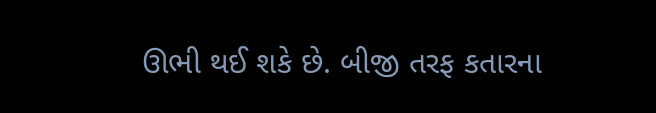ઊભી થઈ શકે છે. બીજી તરફ કતારના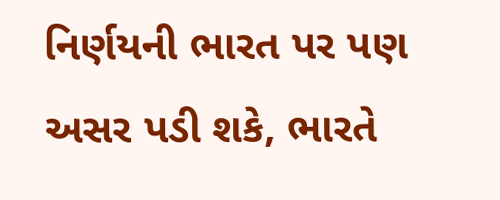નિર્ણયની ભારત પર પણ અસર પડી શકે, ભારતે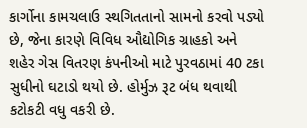કાર્ગોના કામચલાઉ સ્થગિતતાનો સામનો કરવો પડ્યો છે, જેના કારણે વિવિધ ઔદ્યોગિક ગ્રાહકો અને શહેર ગેસ વિતરણ કંપનીઓ માટે પુરવઠામાં 40 ટકા સુધીનો ઘટાડો થયો છે. હોર્મુઝ રૂટ બંધ થવાથી કટોકટી વધુ વકરી છે.